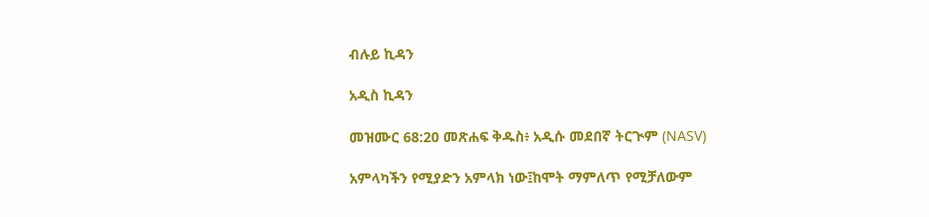ብሉይ ኪዳን

አዲስ ኪዳን

መዝሙር 68:20 መጽሐፍ ቅዱስ፥ አዲሱ መደበኛ ትርጒም (NASV)

አምላካችን የሚያድን አምላክ ነው፤ከሞት ማምለጥ የሚቻለውም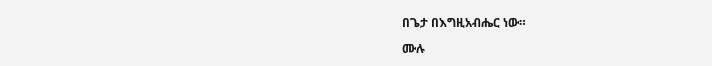በጌታ በእግዚአብሔር ነው።

ሙሉ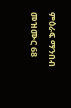ምዕራፍ ማንበብ መዝሙር 68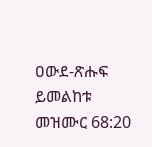ዐውደ-ጽሑፍ ይመልከቱ መዝሙር 68:20